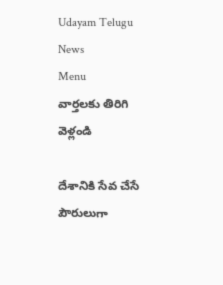Udayam Telugu News
Menu
వార్తలకు తిరిగి వెళ్లండి

దేశానికి సేవ చేసే పౌరులుగా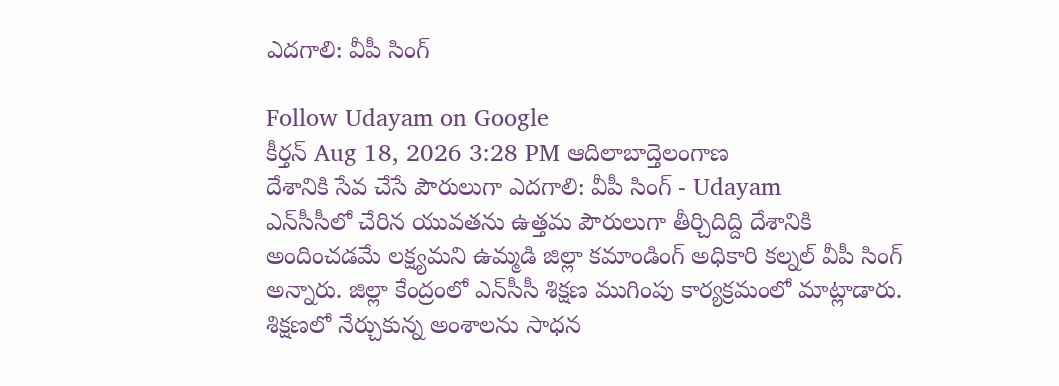ఎదగాలి: వీపీ సింగ్‌

Follow Udayam on Google
కీర్తన్ Aug 18, 2026 3:28 PM ఆదిలాబాద్తెలంగాణ
దేశానికి సేవ చేసే పౌరులుగా ఎదగాలి: వీపీ సింగ్‌ - Udayam
ఎన్‌సీసీలో చేరిన యువతను ఉత్తమ పౌరులుగా తీర్చిదిద్ది దేశానికి అందించడమే లక్ష్యమని ఉమ్మడి జిల్లా కమాండింగ్‌ అధికారి కల్నల్‌ వీపీ సింగ్‌ అన్నారు. జిల్లా కేంద్రంలో ఎన్‌సీసీ శిక్షణ ముగింపు కార్యక్రమంలో మాట్లాడారు. శిక్షణలో నేర్చుకున్న అంశాలను సాధన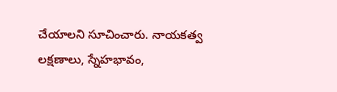చేయాలని సూచించారు. నాయకత్వ లక్షణాలు, స్నేహభావం,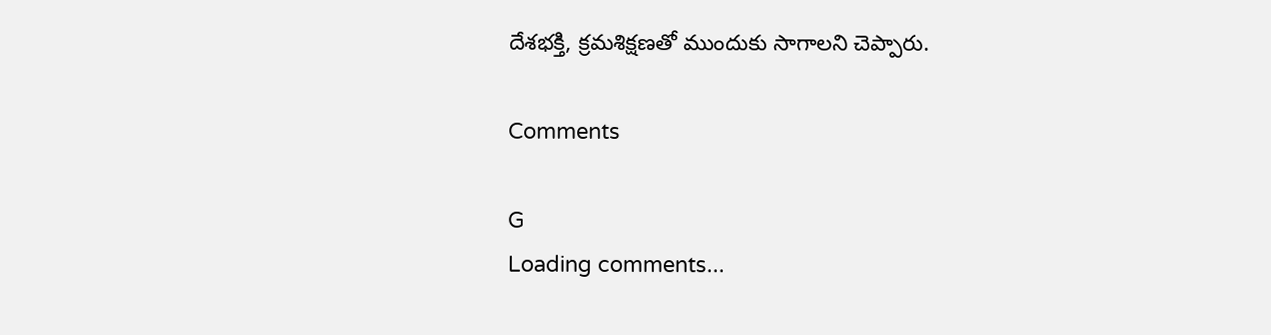దేశభక్తి, క్రమశిక్షణతో ముందుకు సాగాలని చెప్పారు.

Comments

G
Loading comments...